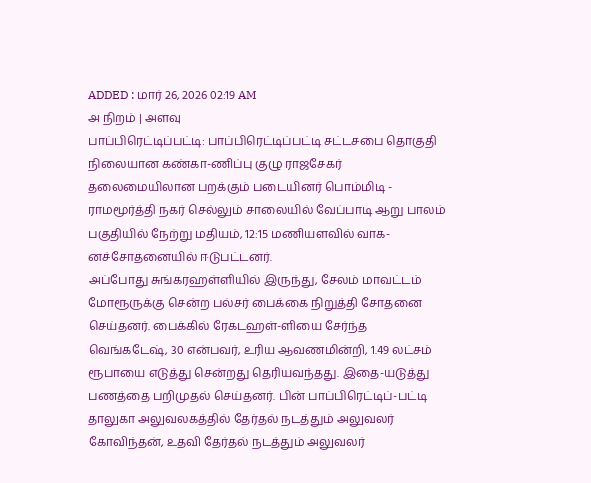ADDED : மார் 26, 2026 02:19 AM
அ நிறம் | அளவு
பாப்பிரெட்டிப்பட்டி: பாப்பிரெட்டிப்பட்டி சட்டசபை தொகுதி நிலையான கண்கா-ணிப்பு குழு ராஜசேகர் தலைமையிலான பறக்கும் படையினர் பொம்மிடி - ராமமூர்த்தி நகர் செல்லும் சாலையில் வேப்பாடி ஆறு பாலம் பகுதியில் நேற்று மதியம், 12:15 மணியளவில் வாக-னச்சோதனையில் ஈடுபட்டனர்.
அப்போது சுங்கரஹள்ளியில் இருந்து, சேலம் மாவட்டம் மோரூருக்கு சென்ற பல்சர் பைக்கை நிறுத்தி சோதனை செய்தனர். பைக்கில் ரேகடஹள்-ளியை சேர்ந்த வெங்கடேஷ், 30 என்பவர், உரிய ஆவணமின்றி, 1.49 லட்சம் ரூபாயை எடுத்து சென்றது தெரியவந்தது. இதை-யடுத்து பணத்தை பறிமுதல் செய்தனர். பின் பாப்பிரெட்டிப்-பட்டி தாலுகா அலுவலகத்தில் தேர்தல் நடத்தும் அலுவலர் கோவிந்தன், உதவி தேர்தல் நடத்தும் அலுவலர்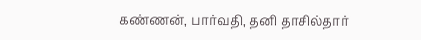கண்ணன், பார்வதி, தனி தாசில்தார்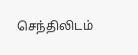செந்திலிடம்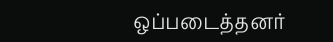ஒப்படைத்தனர்